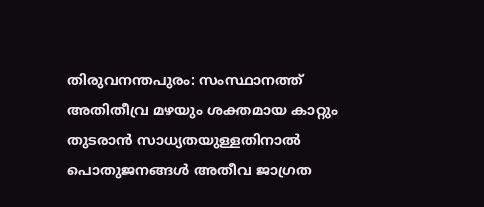തിരുവനന്തപുരം: സംസ്ഥാനത്ത് അതിതീവ്ര മഴയും ശക്തമായ കാറ്റും തുടരാൻ സാധ്യതയുള്ളതിനാൽ പൊതുജനങ്ങൾ അതീവ ജാഗ്രത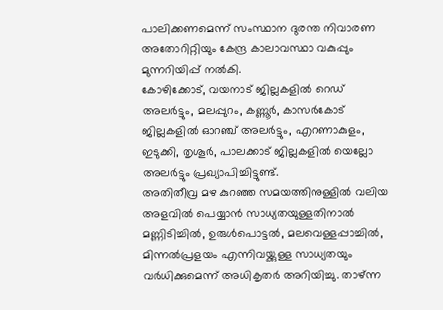പാലിക്കണമെന്ന് സംസ്ഥാന ദുരന്ത നിവാരണ അതോറിറ്റിയും കേന്ദ്ര കാലാവസ്ഥാ വകുപ്പും മുന്നറിയിപ്പ് നൽകി.
കോഴിക്കോട്, വയനാട് ജില്ലകളിൽ റെഡ് അലർട്ടും, മലപ്പുറം, കണ്ണൂർ, കാസർകോട് ജില്ലകളിൽ ഓറഞ്ച് അലർട്ടും, എറണാകുളം, ഇടുക്കി, തൃശൂർ, പാലക്കാട് ജില്ലകളിൽ യെല്ലോ അലർട്ടും പ്രഖ്യാപിച്ചിട്ടുണ്ട്.
അതിതീവ്ര മഴ കുറഞ്ഞ സമയത്തിനുള്ളിൽ വലിയ അളവിൽ പെയ്യാൻ സാധ്യതയുള്ളതിനാൽ മണ്ണിടിച്ചിൽ, ഉരുൾപൊട്ടൽ, മലവെള്ളപ്പാച്ചിൽ, മിന്നൽപ്രളയം എന്നിവയ്ക്കുള്ള സാധ്യതയും വർധിക്കുമെന്ന് അധികൃതർ അറിയിച്ചു. താഴ്ന്ന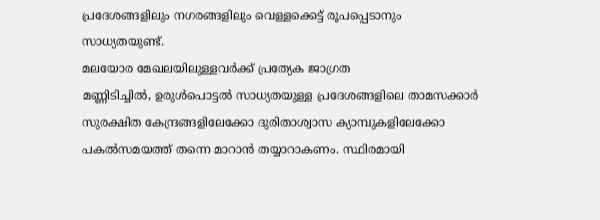പ്രദേശങ്ങളിലും നഗരങ്ങളിലും വെള്ളക്കെട്ട് രൂപപ്പെടാനും സാധ്യതയുണ്ട്.
മലയോര മേഖലയിലുള്ളവർക്ക് പ്രത്യേക ജാഗ്രത
മണ്ണിടിച്ചിൽ, ഉരുൾപൊട്ടൽ സാധ്യതയുള്ള പ്രദേശങ്ങളിലെ താമസക്കാർ സുരക്ഷിത കേന്ദ്രങ്ങളിലേക്കോ ദുരിതാശ്വാസ ക്യാമ്പുകളിലേക്കോ പകൽസമയത്ത് തന്നെ മാറാൻ തയ്യാറാകണം. സ്ഥിരമായി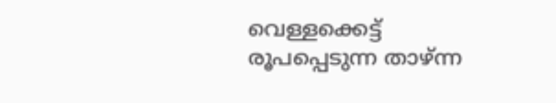വെള്ളക്കെട്ട് രൂപപ്പെടുന്ന താഴ്ന്ന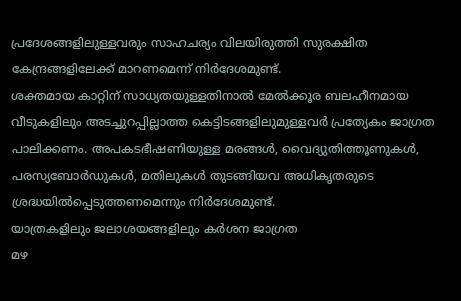പ്രദേശങ്ങളിലുള്ളവരും സാഹചര്യം വിലയിരുത്തി സുരക്ഷിത കേന്ദ്രങ്ങളിലേക്ക് മാറണമെന്ന് നിർദേശമുണ്ട്.
ശക്തമായ കാറ്റിന് സാധ്യതയുള്ളതിനാൽ മേൽക്കൂര ബലഹീനമായ വീടുകളിലും അടച്ചുറപ്പില്ലാത്ത കെട്ടിടങ്ങളിലുമുള്ളവർ പ്രത്യേകം ജാഗ്രത പാലിക്കണം. അപകടഭീഷണിയുള്ള മരങ്ങൾ, വൈദ്യുതിത്തൂണുകൾ, പരസ്യബോർഡുകൾ, മതിലുകൾ തുടങ്ങിയവ അധികൃതരുടെ ശ്രദ്ധയിൽപ്പെടുത്തണമെന്നും നിർദേശമുണ്ട്.
യാത്രകളിലും ജലാശയങ്ങളിലും കർശന ജാഗ്രത
മഴ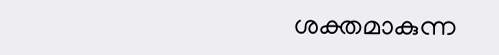ശക്തമാകുന്ന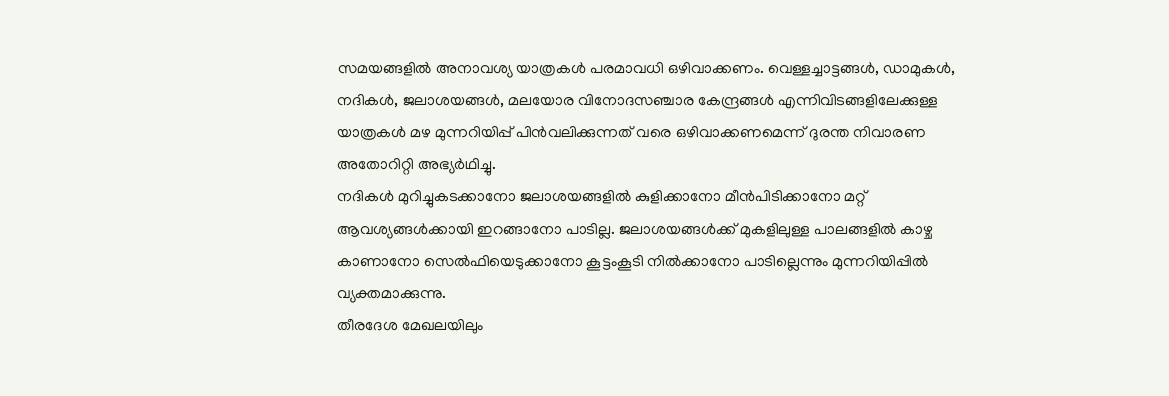സമയങ്ങളിൽ അനാവശ്യ യാത്രകൾ പരമാവധി ഒഴിവാക്കണം. വെള്ളച്ചാട്ടങ്ങൾ, ഡാമുകൾ, നദികൾ, ജലാശയങ്ങൾ, മലയോര വിനോദസഞ്ചാര കേന്ദ്രങ്ങൾ എന്നിവിടങ്ങളിലേക്കുള്ള യാത്രകൾ മഴ മുന്നറിയിപ്പ് പിൻവലിക്കുന്നത് വരെ ഒഴിവാക്കണമെന്ന് ദുരന്ത നിവാരണ അതോറിറ്റി അഭ്യർഥിച്ചു.
നദികൾ മുറിച്ചുകടക്കാനോ ജലാശയങ്ങളിൽ കുളിക്കാനോ മീൻപിടിക്കാനോ മറ്റ് ആവശ്യങ്ങൾക്കായി ഇറങ്ങാനോ പാടില്ല. ജലാശയങ്ങൾക്ക് മുകളിലുള്ള പാലങ്ങളിൽ കാഴ്ച കാണാനോ സെൽഫിയെടുക്കാനോ കൂട്ടംകൂടി നിൽക്കാനോ പാടില്ലെന്നും മുന്നറിയിപ്പിൽ വ്യക്തമാക്കുന്നു.
തീരദേശ മേഖലയിലും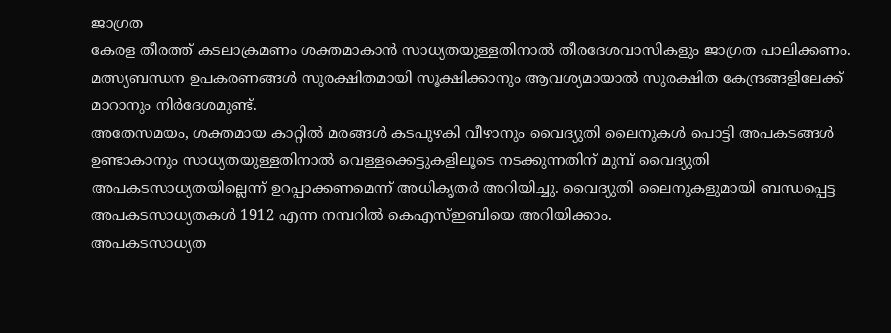ജാഗ്രത
കേരള തീരത്ത് കടലാക്രമണം ശക്തമാകാൻ സാധ്യതയുള്ളതിനാൽ തീരദേശവാസികളും ജാഗ്രത പാലിക്കണം. മത്സ്യബന്ധന ഉപകരണങ്ങൾ സുരക്ഷിതമായി സൂക്ഷിക്കാനും ആവശ്യമായാൽ സുരക്ഷിത കേന്ദ്രങ്ങളിലേക്ക് മാറാനും നിർദേശമുണ്ട്.
അതേസമയം, ശക്തമായ കാറ്റിൽ മരങ്ങൾ കടപുഴകി വീഴാനും വൈദ്യുതി ലൈനുകൾ പൊട്ടി അപകടങ്ങൾ ഉണ്ടാകാനും സാധ്യതയുള്ളതിനാൽ വെള്ളക്കെട്ടുകളിലൂടെ നടക്കുന്നതിന് മുമ്പ് വൈദ്യുതി അപകടസാധ്യതയില്ലെന്ന് ഉറപ്പാക്കണമെന്ന് അധികൃതർ അറിയിച്ചു. വൈദ്യുതി ലൈനുകളുമായി ബന്ധപ്പെട്ട അപകടസാധ്യതകൾ 1912 എന്ന നമ്പറിൽ കെഎസ്ഇബിയെ അറിയിക്കാം.
അപകടസാധ്യത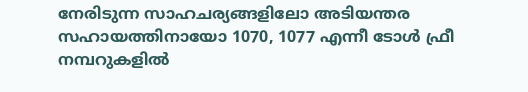നേരിടുന്ന സാഹചര്യങ്ങളിലോ അടിയന്തര സഹായത്തിനായോ 1070, 1077 എന്നീ ടോൾ ഫ്രീ നമ്പറുകളിൽ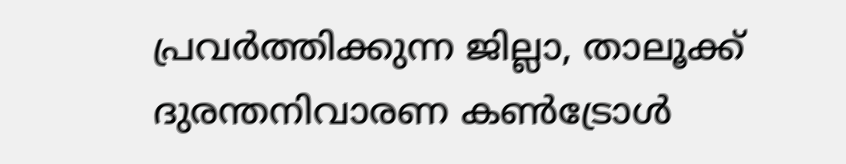പ്രവർത്തിക്കുന്ന ജില്ലാ, താലൂക്ക് ദുരന്തനിവാരണ കൺട്രോൾ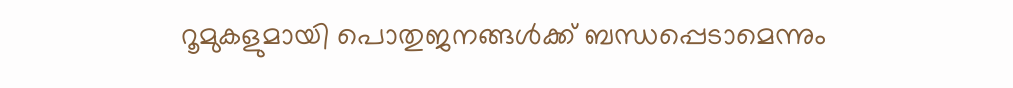റൂമുകളുമായി പൊതുജനങ്ങൾക്ക് ബന്ധപ്പെടാമെന്നും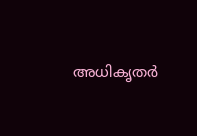അധികൃതർ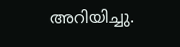അറിയിച്ചു.